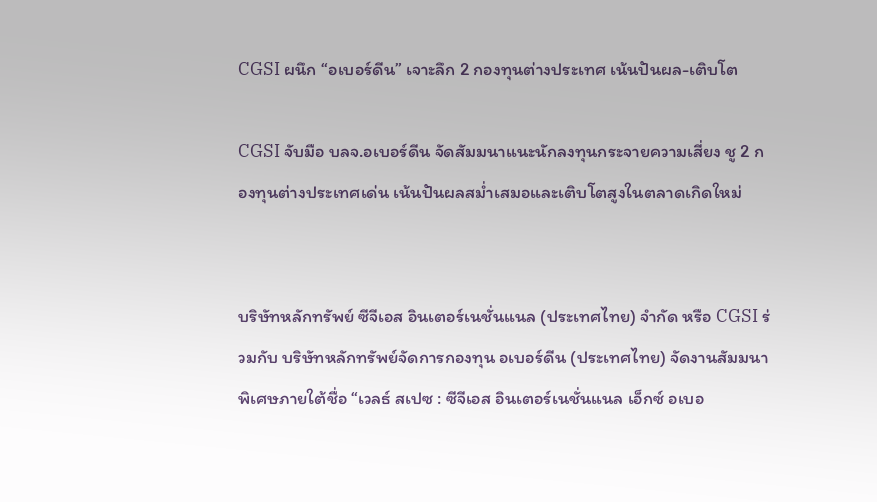CGSI ผนึก “อเบอร์ดีน” เจาะลึก 2 กองทุนต่างประเทศ เน้นปันผล-เติบโต

CGSI จับมือ บลจ.อเบอร์ดีน จัดสัมมนาแนะนักลงทุนกระจายความเสี่ยง ชู 2 กองทุนต่างประเทศเด่น เน้นปันผลสม่ำเสมอและเติบโตสูงในตลาดเกิดใหม่


บริษัทหลักทรัพย์ ซีจีเอส อินเตอร์เนชั่นแนล (ประเทศไทย) จำกัด หรือ CGSI ร่วมกับ บริษัทหลักทรัพย์จัดการกองทุน อเบอร์ดีน (ประเทศไทย) จัดงานสัมมนาพิเศษภายใต้ชื่อ “เวลธ์ สเปซ : ซีจีเอส อินเตอร์เนชั่นแนล เอ็กซ์ อเบอ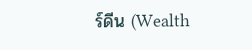ร์ดีน (Wealth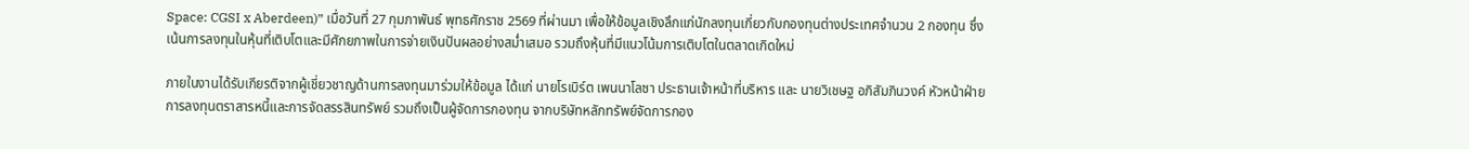Space: CGSI x Aberdeen)” เมื่อวันที่ 27 กุมภาพันธ์ พุทธศักราช 2569 ที่ผ่านมา เพื่อให้ข้อมูลเชิงลึกแก่นักลงทุนเกี่ยวกับกองทุนต่างประเทศจำนวน 2 กองทุน ซึ่งเน้นการลงทุนในหุ้นที่เติบโตและมีศักยภาพในการจ่ายเงินปันผลอย่างสม่ำเสมอ รวมถึงหุ้นที่มีแนวโน้มการเติบโตในตลาดเกิดใหม่

ภายในงานได้รับเกียรติจากผู้เชี่ยวชาญด้านการลงทุนมาร่วมให้ข้อมูล ได้แก่ นายโรเบิร์ต เพนนาโลซา ประธานเจ้าหน้าที่บริหาร และ นายวิเชษฐ อภิสัมภินวงค์ หัวหน้าฝ่ายการลงทุนตราสารหนี้และการจัดสรรสินทรัพย์ รวมถึงเป็นผู้จัดการกองทุน จากบริษัทหลักทรัพย์จัดการกอง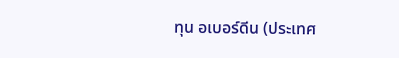ทุน อเบอร์ดีน (ประเทศ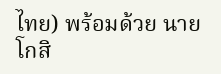ไทย) พร้อมด้วย นายโกสิ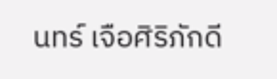นทร์ เจือศิริภักดี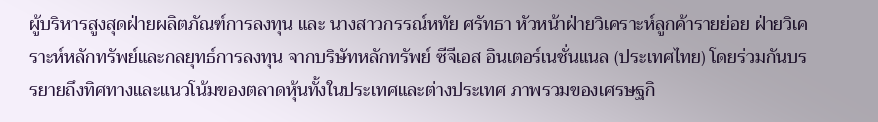ผู้บริหารสูงสุดฝ่ายผลิตภัณฑ์การลงทุน และ นางสาวกรรณ์หทัย ศรัทธา หัวหน้าฝ่ายวิเคราะห์ลูกค้ารายย่อย ฝ่ายวิเคราะห์หลักทรัพย์และกลยุทธ์การลงทุน จากบริษัทหลักทรัพย์ ซีจีเอส อินเตอร์เนชั่นแนล (ประเทศไทย) โดยร่วมกันบรรยายถึงทิศทางและแนวโน้มของตลาดหุ้นทั้งในประเทศและต่างประเทศ ภาพรวมของเศรษฐกิ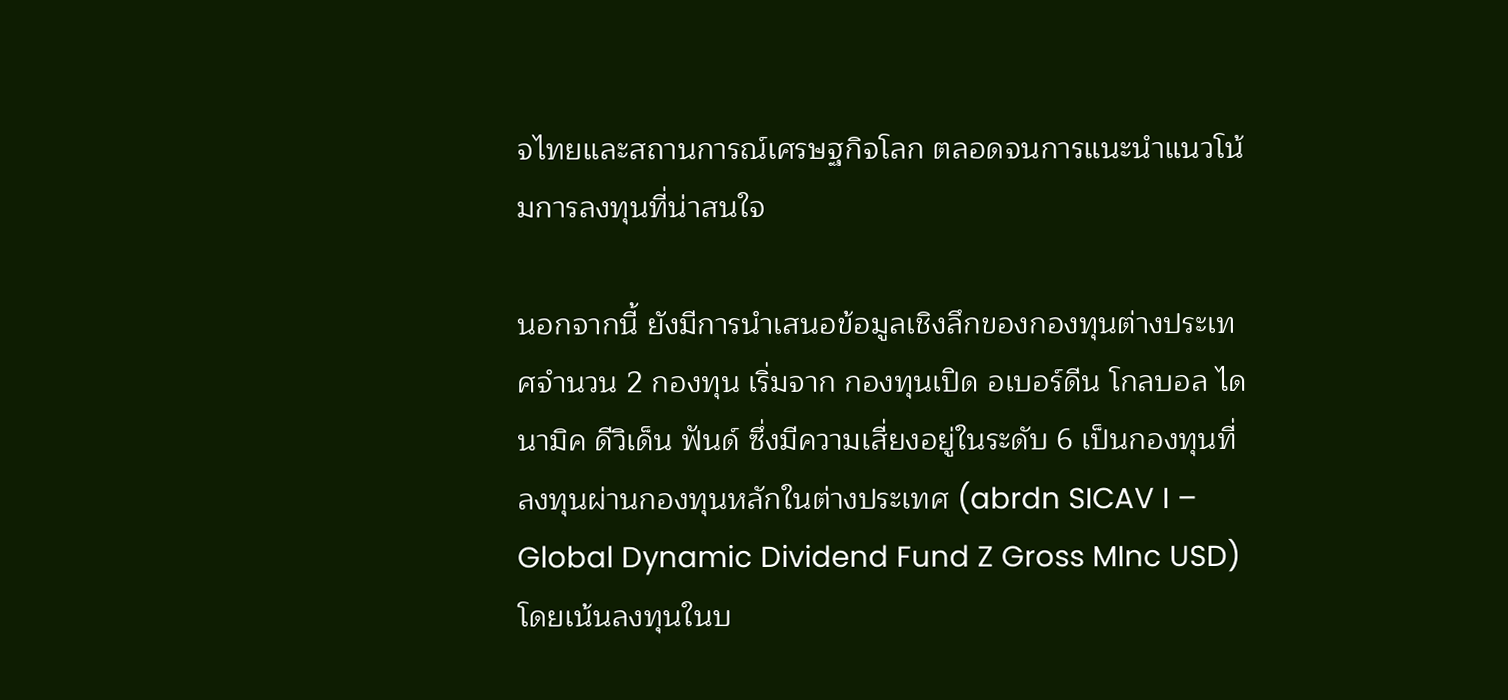จไทยและสถานการณ์เศรษฐกิจโลก ตลอดจนการแนะนำแนวโน้มการลงทุนที่น่าสนใจ

นอกจากนี้ ยังมีการนำเสนอข้อมูลเชิงลึกของกองทุนต่างประเทศจำนวน 2 กองทุน เริ่มจาก กองทุนเปิด อเบอร์ดีน โกลบอล ไดนามิค ดีวิเด็น ฟันด์ ซึ่งมีความเสี่ยงอยู่ในระดับ 6 เป็นกองทุนที่ลงทุนผ่านกองทุนหลักในต่างประเทศ (abrdn SICAV I – Global Dynamic Dividend Fund Z Gross MInc USD) โดยเน้นลงทุนในบ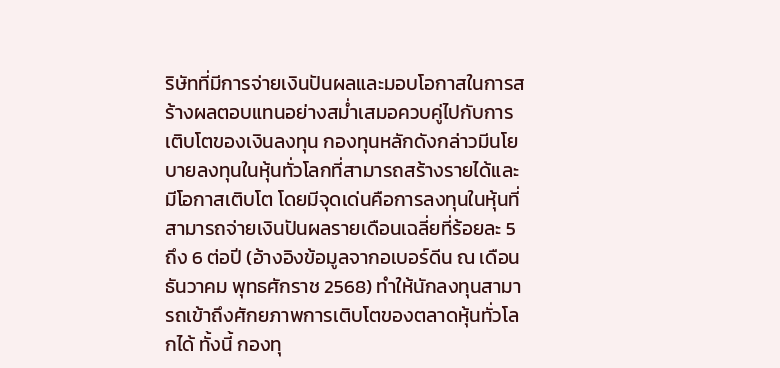ริษัทที่มีการจ่ายเงินปันผลและมอบโอกาสในการสร้างผลตอบแทนอย่างสม่ำเสมอควบคู่ไปกับการเติบโตของเงินลงทุน กองทุนหลักดังกล่าวมีนโยบายลงทุนในหุ้นทั่วโลกที่สามารถสร้างรายได้และมีโอกาสเติบโต โดยมีจุดเด่นคือการลงทุนในหุ้นที่สามารถจ่ายเงินปันผลรายเดือนเฉลี่ยที่ร้อยละ 5 ถึง 6 ต่อปี (อ้างอิงข้อมูลจากอเบอร์ดีน ณ เดือนธันวาคม พุทธศักราช 2568) ทำให้นักลงทุนสามารถเข้าถึงศักยภาพการเติบโตของตลาดหุ้นทั่วโลกได้ ทั้งนี้ กองทุ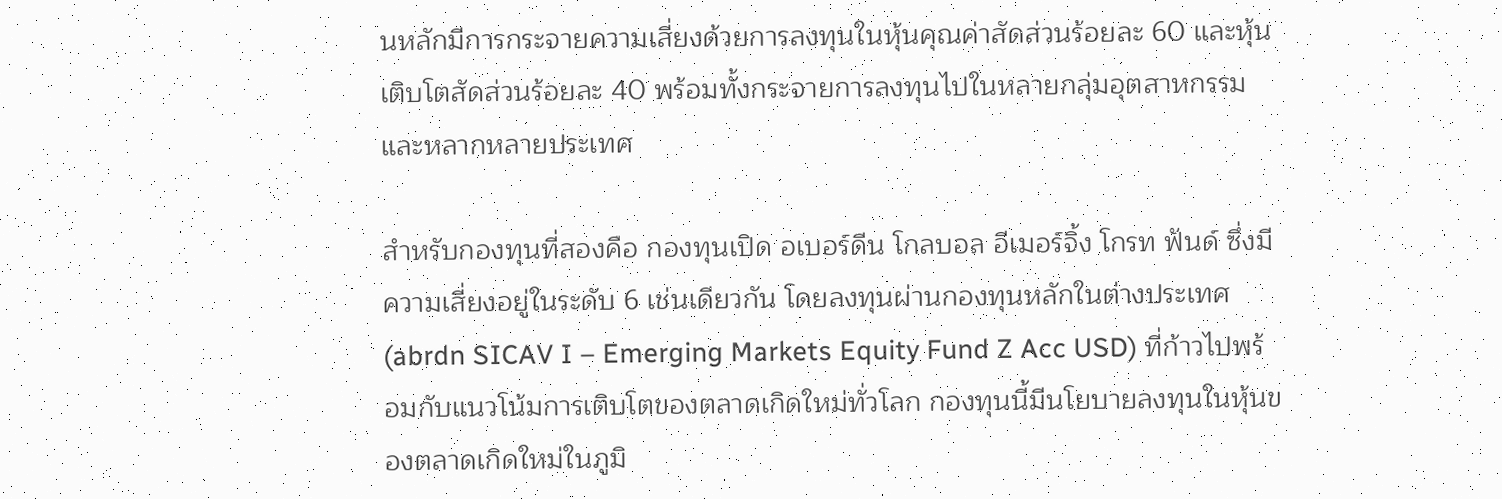นหลักมีการกระจายความเสี่ยงด้วยการลงทุนในหุ้นคุณค่าสัดส่วนร้อยละ 60 และหุ้นเติบโตสัดส่วนร้อยละ 40 พร้อมทั้งกระจายการลงทุนไปในหลายกลุ่มอุตสาหกรรมและหลากหลายประเทศ

สำหรับกองทุนที่สองคือ กองทุนเปิด อเบอร์ดีน โกลบอล อีเมอร์จิ้ง โกรท ฟันด์ ซึ่งมีความเสี่ยงอยู่ในระดับ 6 เช่นเดียวกัน โดยลงทุนผ่านกองทุนหลักในต่างประเทศ (abrdn SICAV I – Emerging Markets Equity Fund Z Acc USD) ที่ก้าวไปพร้อมกับแนวโน้มการเติบโตของตลาดเกิดใหม่ทั่วโลก กองทุนนี้มีนโยบายลงทุนในหุ้นของตลาดเกิดใหม่ในภูมิ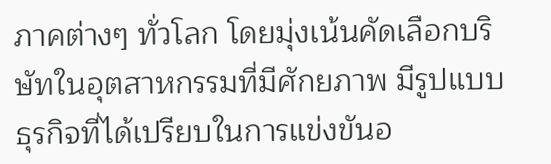ภาคต่างๆ ทั่วโลก โดยมุ่งเน้นคัดเลือกบริษัทในอุตสาหกรรมที่มีศักยภาพ มีรูปแบบธุรกิจที่ได้เปรียบในการแข่งขันอ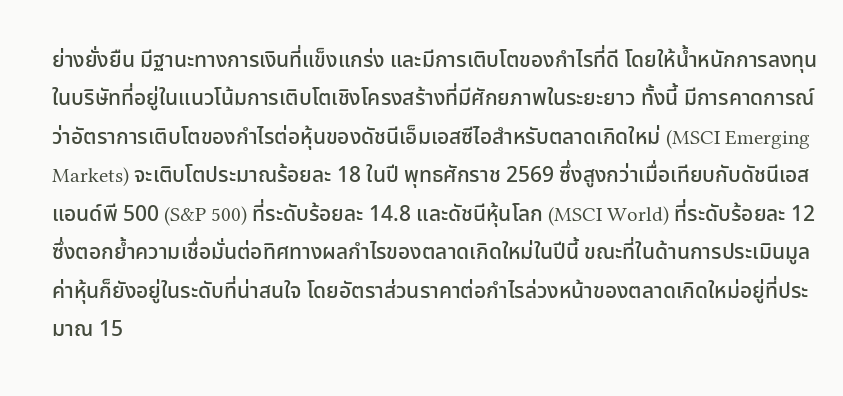ย่างยั่งยืน มีฐานะทางการเงินที่แข็งแกร่ง และมีการเติบโตของกำไรที่ดี โดยให้น้ำหนักการลงทุนในบริษัทที่อยู่ในแนวโน้มการเติบโตเชิงโครงสร้างที่มีศักยภาพในระยะยาว ทั้งนี้ มีการคาดการณ์ว่าอัตราการเติบโตของกำไรต่อหุ้นของดัชนีเอ็มเอสซีไอสำหรับตลาดเกิดใหม่ (MSCI Emerging Markets) จะเติบโตประมาณร้อยละ 18 ในปี พุทธศักราช 2569 ซึ่งสูงกว่าเมื่อเทียบกับดัชนีเอสแอนด์พี 500 (S&P 500) ที่ระดับร้อยละ 14.8 และดัชนีหุ้นโลก (MSCI World) ที่ระดับร้อยละ 12 ซึ่งตอกย้ำความเชื่อมั่นต่อทิศทางผลกำไรของตลาดเกิดใหม่ในปีนี้ ขณะที่ในด้านการประเมินมูลค่าหุ้นก็ยังอยู่ในระดับที่น่าสนใจ โดยอัตราส่วนราคาต่อกำไรล่วงหน้าของตลาดเกิดใหม่อยู่ที่ประมาณ 15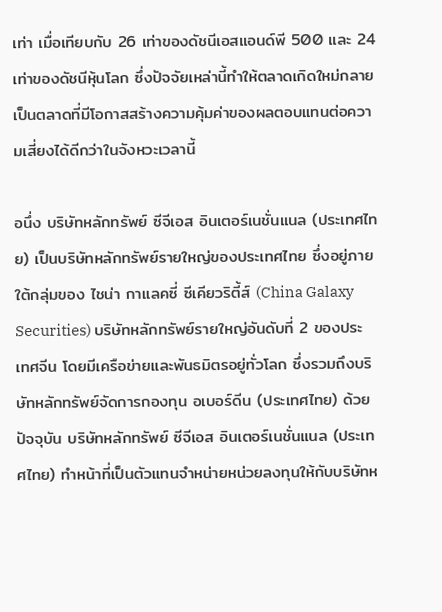เท่า เมื่อเทียบกับ 26 เท่าของดัชนีเอสแอนด์พี 500 และ 24 เท่าของดัชนีหุ้นโลก ซึ่งปัจจัยเหล่านี้ทำให้ตลาดเกิดใหม่กลายเป็นตลาดที่มีโอกาสสร้างความคุ้มค่าของผลตอบแทนต่อความเสี่ยงได้ดีกว่าในจังหวะเวลานี้

อนึ่ง บริษัทหลักทรัพย์ ซีจีเอส อินเตอร์เนชั่นแนล (ประเทศไทย) เป็นบริษัทหลักทรัพย์รายใหญ่ของประเทศไทย ซึ่งอยู่ภายใต้กลุ่มของ ไชน่า กาแลคซี่ ซีเคียวริตี้ส์ (China Galaxy Securities) บริษัทหลักทรัพย์รายใหญ่อันดับที่ 2 ของประเทศจีน โดยมีเครือข่ายและพันธมิตรอยู่ทั่วโลก ซึ่งรวมถึงบริษัทหลักทรัพย์จัดการกองทุน อเบอร์ดีน (ประเทศไทย) ด้วย ปัจจุบัน บริษัทหลักทรัพย์ ซีจีเอส อินเตอร์เนชั่นแนล (ประเทศไทย) ทำหน้าที่เป็นตัวแทนจำหน่ายหน่วยลงทุนให้กับบริษัทห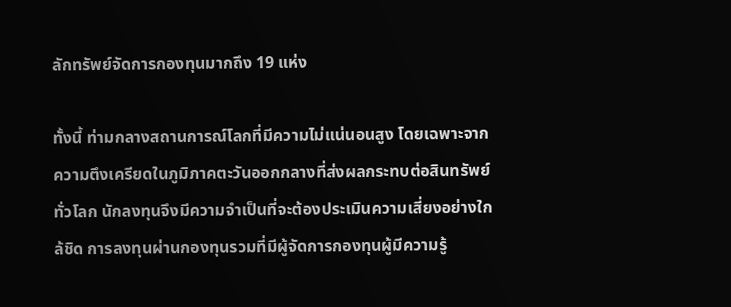ลักทรัพย์จัดการกองทุนมากถึง 19 แห่ง

ทั้งนี้ ท่ามกลางสถานการณ์โลกที่มีความไม่แน่นอนสูง โดยเฉพาะจากความตึงเครียดในภูมิภาคตะวันออกกลางที่ส่งผลกระทบต่อสินทรัพย์ทั่วโลก นักลงทุนจึงมีความจำเป็นที่จะต้องประเมินความเสี่ยงอย่างใกล้ชิด การลงทุนผ่านกองทุนรวมที่มีผู้จัดการกองทุนผู้มีความรู้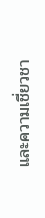และความเชี่ยวชา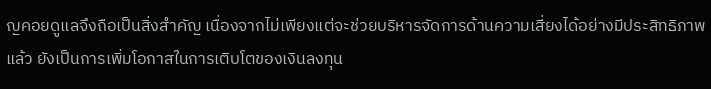ญคอยดูแลจึงถือเป็นสิ่งสำคัญ เนื่องจากไม่เพียงแต่จะช่วยบริหารจัดการด้านความเสี่ยงได้อย่างมีประสิทธิภาพแล้ว ยังเป็นการเพิ่มโอกาสในการเติบโตของเงินลงทุน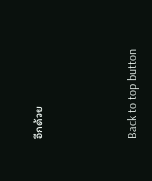อีกด้วย



Back to top button